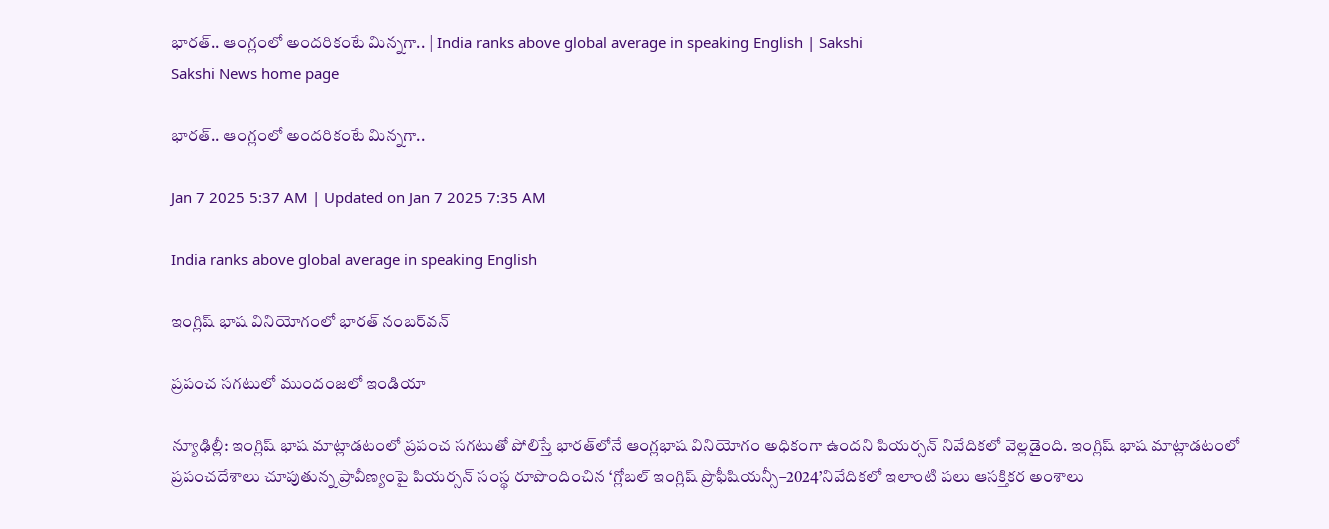భారత్‌.. ఆంగ్లంలో అందరికంటే మిన్నగా.. | India ranks above global average in speaking English | Sakshi
Sakshi News home page

భారత్‌.. ఆంగ్లంలో అందరికంటే మిన్నగా..

Jan 7 2025 5:37 AM | Updated on Jan 7 2025 7:35 AM

India ranks above global average in speaking English

ఇంగ్లిష్‌ భాష వినియోగంలో భారత్‌ నంబర్‌వన్‌

ప్రపంచ సగటులో ముందంజలో ఇండియా

న్యూఢిల్లీ: ఇంగ్లిష్‌ భాష మాట్లాడటంలో ప్రపంచ సగటుతో పోలిస్తే భారత్‌లోనే ఆంగ్లభాష వినియోగం అధికంగా ఉందని పియర్సన్‌ నివేదికలో వెల్లడైంది. ఇంగ్లిష్‌ భాష మాట్లాడటంలో ప్రపంచదేశాలు చూపుతున్న ప్రావీణ్యంపై పియర్సన్‌ సంస్థ రూపొందించిన ‘గ్లోబల్‌ ఇంగ్లిష్‌ ప్రొఫీషియన్సీ–2024’నివేదికలో ఇలాంటి పలు ఆసక్తికర అంశాలు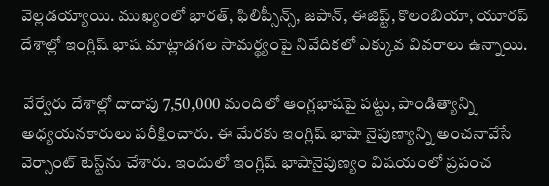వెల్లడయ్యాయి. ముఖ్యంలో భారత్, ఫిలిప్సీన్స్, జపాన్, ఈజిప్ట్, కొలంబియా, యూరప్‌ దేశాల్లో ఇంగ్లిష్‌ భాష మాట్లాడగల సామర్థ్యంపై నివేదికలో ఎక్కువ వివరాలు ఉన్నాయి.

 వేర్వేరు దేశాల్లో దాదాపు 7,50,000 మందిలో ఆంగ్లభాషపై పట్టు, పాండిత్యాన్ని అధ్యయనకారులు పరీక్షించారు. ఈ మేరకు ఇంగ్లిష్‌ భాషా నైపుణ్యాన్ని అంచనావేసే వెర్సాంట్‌ టెస్ట్‌ను చేశారు. ఇందులో ఇంగ్లిష్‌ భాషానైపుణ్యం విషయంలో ప్రపంచ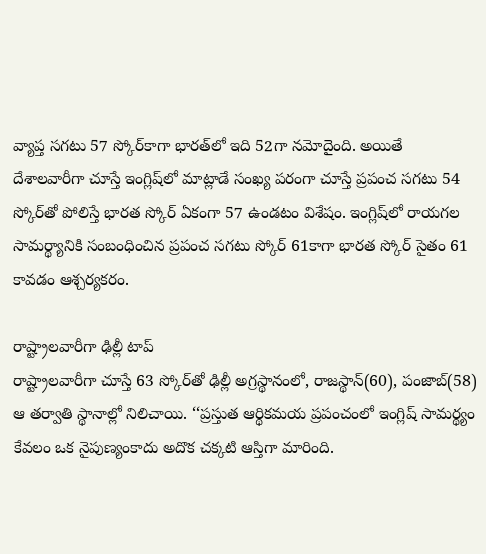వ్యాప్త సగటు 57 స్కోర్‌కాగా భారత్‌లో ఇది 52గా నమోదైంది. అయితే దేశాలవారీగా చూస్తే ఇంగ్లిష్‌లో మాట్లాడే సంఖ్య పరంగా చూస్తే ప్రపంచ సగటు 54 స్కోర్‌తో పోలిస్తే భారత స్కోర్‌ ఏకంగా 57 ఉండటం విశేషం. ఇంగ్లిష్‌లో రాయగల సామర్థ్యానికి సంబంధించిన ప్రపంచ సగటు స్కోర్‌ 61కాగా భారత స్కోర్‌ సైతం 61 కావడం ఆశ్చర్యకరం.

రాష్ట్రాలవారీగా ఢిల్లీ టాప్‌
రాష్ట్రాలవారీగా చూస్తే 63 స్కోర్‌తో ఢిల్లీ అగ్రస్థానంలో, రాజస్థాన్‌(60), పంజాబ్‌(58) ఆ తర్వాతి స్థానాల్లో నిలిచాయి. ‘‘ప్రస్తుత ఆర్థికమయ ప్రపంచంలో ఇంగ్లిష్‌ సామర్థ్యం కేవలం ఒక నైపుణ్యంకాదు అదొక చక్కటి ఆస్తిగా మారింది.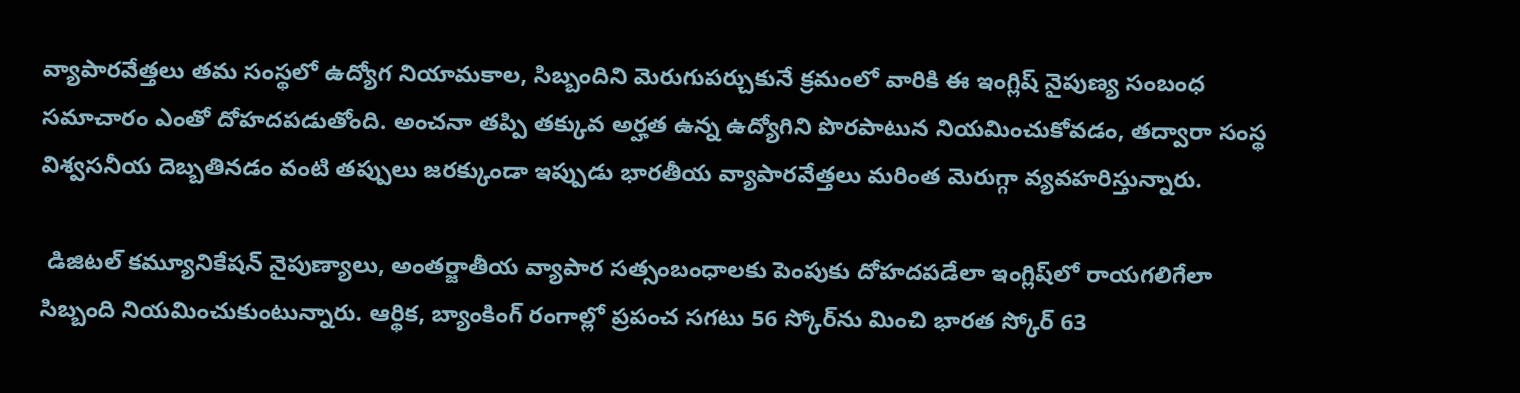వ్యాపారవేత్తలు తమ సంస్థలో ఉద్యోగ నియామకాల, సిబ్బందిని మెరుగుపర్చుకునే క్రమంలో వారికి ఈ ఇంగ్లిష్‌ నైపుణ్య సంబంధ సమాచారం ఎంతో దోహదపడుతోంది. అంచనా తప్పి తక్కువ అర్హత ఉన్న ఉద్యోగిని పొరపాటున నియమించుకోవడం, తద్వారా సంస్థ విశ్వసనీయ దెబ్బతినడం వంటి తప్పులు జరక్కుండా ఇప్పుడు భారతీయ వ్యాపారవేత్తలు మరింత మెరుగ్గా వ్యవహరిస్తున్నారు.

 డిజిటల్‌ కమ్యూనికేషన్‌ నైపుణ్యాలు, అంతర్జాతీయ వ్యాపార సత్సంబంధాలకు పెంపుకు దోహదపడేలా ఇంగ్లిష్‌లో రాయగలిగేలా సిబ్బంది నియమించుకుంటున్నారు. ఆర్థిక, బ్యాంకింగ్‌ రంగాల్లో ప్రపంచ సగటు 56 స్కోర్‌ను మించి భారత స్కోర్‌ 63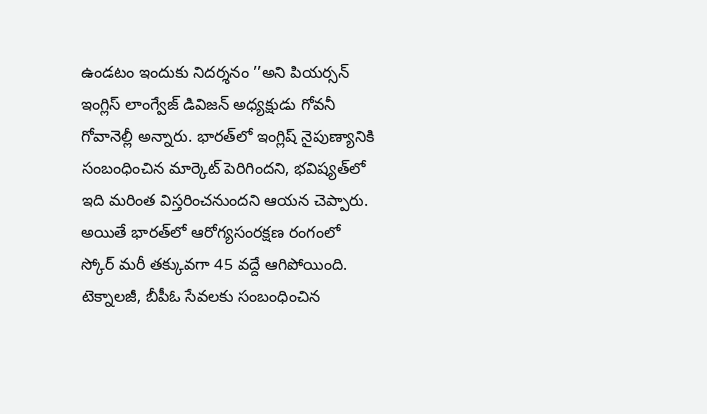ఉండటం ఇందుకు నిదర్శనం ’’అని పియర్సన్‌ ఇంగ్లిస్‌ లాంగ్వేజ్‌ డివిజన్‌ అధ్యక్షుడు గోవనీ గోవానెల్లీ అన్నారు. భారత్‌లో ఇంగ్లిష్‌ నైపుణ్యానికి సంబంధించిన మార్కెట్‌ పెరిగిందని, భవిష్యత్‌లో ఇది మరింత విస్తరించనుందని ఆయన చెప్పారు. అయితే భారత్‌లో ఆరోగ్యసంరక్షణ రంగంలో స్కోర్‌ మరీ తక్కువగా 45 వద్దే ఆగిపోయింది. టెక్నాలజీ, బీపీఓ సేవలకు సంబంధించిన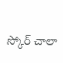స్కోర్‌ చాలా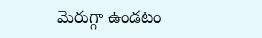మెరుగ్గా ఉండటం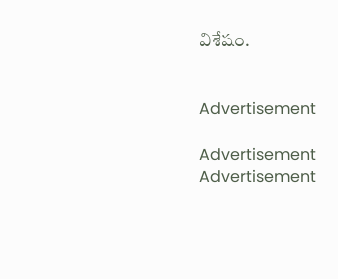విశేషం.


Advertisement

Advertisement
Advertisement